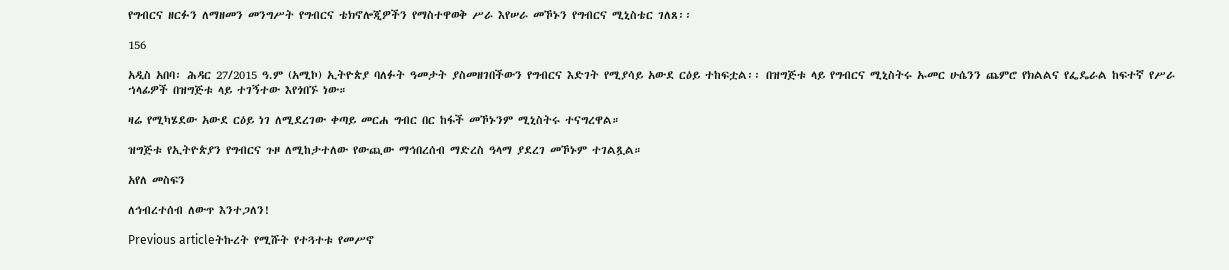የግብርና ዘርፉን ለማዘመን መንግሥት የግብርና ቴክኖሎጂዎችን የማስተዋወቅ ሥራ እየሠራ መኾኑን የግብርና ሚኒስቴር ገለጸ፡፡

156

አዲስ አበባ፡ ሕዳር 27/2015 ዓ.ም (አሚኮ) ኢትዮጵያ ባለፉት ዓመታት ያስመዘገበችውን የግብርና እድገት የሚያሳይ አውደ ርዕይ ተከፍቷል፡፡ በዝግጅቱ ላይ የግብርና ሚኒስትሩ ኡመር ሁሴንን ጨምሮ የክልልና የፌዴራል ከፍተኛ የሥራ ኀላፊዎች በዝግጅቱ ላይ ተገኝተው እየጎበኙ ነው።

ዛሬ የሚካሄደው አውደ ርዕይ ነገ ለሚደረገው ቀጣይ መርሐ ግብር በር ከፋች መኾኑንም ሚኒስትሩ ተናግረዋል።

ዝግጅቱ የኢትዮጵያን የግብርና ጉዞ ለሚከታተለው የውጪው ማኅበረሰብ ማድረስ ዓላማ ያደረገ መኾኑም ተገልጿል።

አየለ መስፍን

ለኅብረተሰብ ለውጥ እንተጋለን!

Previous articleትኩረት የሚሹት የተጓተቱ የመሥኖ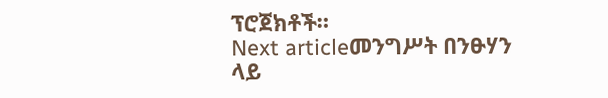ፕሮጀክቶች።
Next articleመንግሥት በንፁሃን ላይ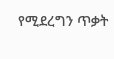የሚደረግን ጥቃት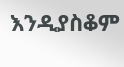እንዲያስቆም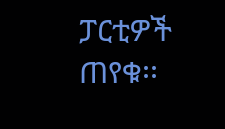ፓርቲዎች ጠየቁ፡፡